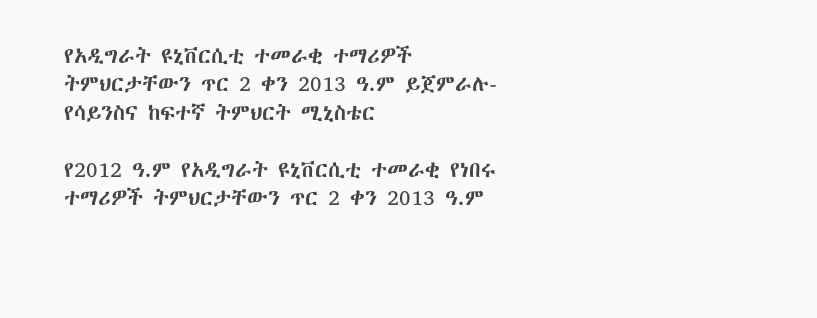የአዲግራት ዩኒቨርሲቲ ተመራቂ ተማሪዎች ትምህርታቸውን ጥር 2 ቀን 2013 ዓ.ም ይጀምራሉ- የሳይንስና ከፍተኛ ትምህርት ሚኒስቴር

የ2012 ዓ.ም የአዲግራት ዩኒቨርሲቲ ተመራቂ የነበሩ ተማሪዎች ትምህርታቸውን ጥር 2 ቀን 2013 ዓ.ም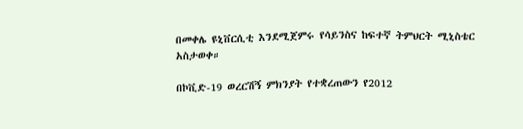በመቀሌ ዩኒቨርሲቲ እንደሚጀምሩ የሳይንስና ከፍተኛ ትምህርት ሚኒስቴር አስታወቀ።

በኮቪድ-19 ወረርሽኝ ምክንያት የተቋረጠውን የ2012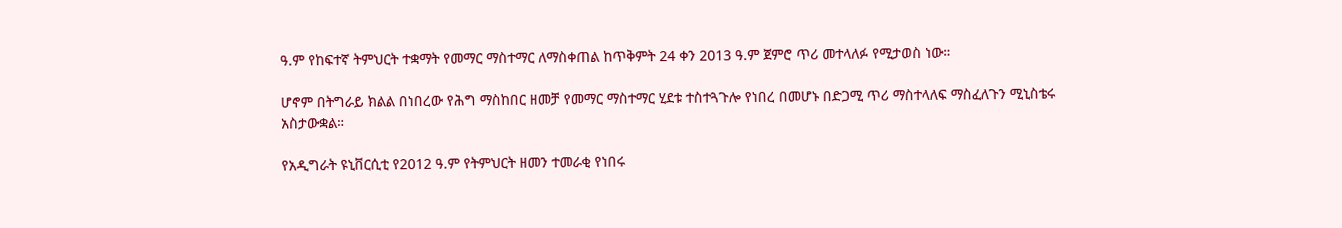ዓ.ም የከፍተኛ ትምህርት ተቋማት የመማር ማስተማር ለማስቀጠል ከጥቅምት 24 ቀን 2013 ዓ.ም ጀምሮ ጥሪ መተላለፉ የሚታወስ ነው።

ሆኖም በትግራይ ክልል በነበረው የሕግ ማስከበር ዘመቻ የመማር ማስተማር ሂደቱ ተስተጓጉሎ የነበረ በመሆኑ በድጋሚ ጥሪ ማስተላለፍ ማስፈለጉን ሚኒስቴሩ አስታውቋል።

የአዲግራት ዩኒቨርሲቲ የ2012 ዓ.ም የትምህርት ዘመን ተመራቂ የነበሩ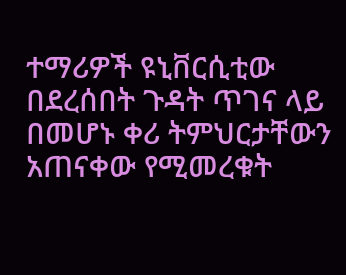ተማሪዎች ዩኒቨርሲቲው በደረሰበት ጉዳት ጥገና ላይ በመሆኑ ቀሪ ትምህርታቸውን አጠናቀው የሚመረቁት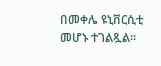በመቀሌ ዩኒቨርሲቲ መሆኑ ተገልጿል።